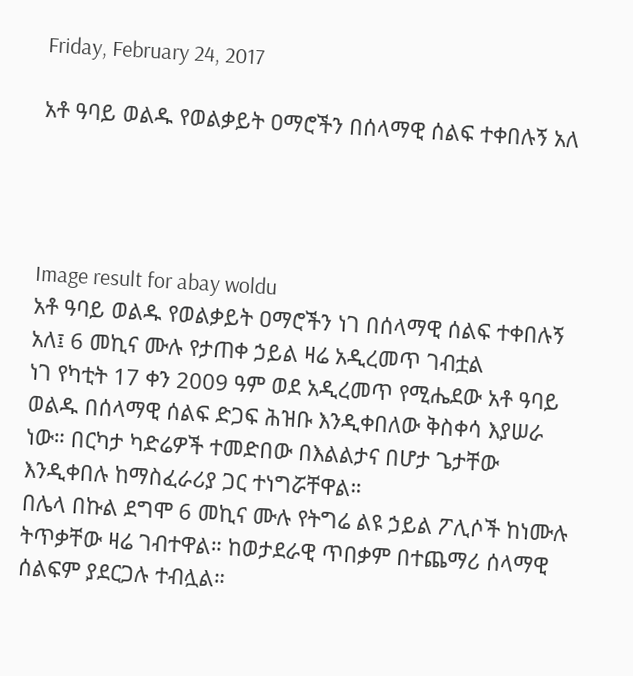Friday, February 24, 2017

አቶ ዓባይ ወልዱ የወልቃይት ዐማሮችን በሰላማዊ ሰልፍ ተቀበሉኝ አለ




Image result for abay woldu
አቶ ዓባይ ወልዱ የወልቃይት ዐማሮችን ነገ በሰላማዊ ሰልፍ ተቀበሉኝ አለ፤ 6 መኪና ሙሉ የታጠቀ ኃይል ዛሬ አዲረመጥ ገብቷል
ነገ የካቲት 17 ቀን 2009 ዓም ወደ አዲረመጥ የሚሔደው አቶ ዓባይ ወልዱ በሰላማዊ ሰልፍ ድጋፍ ሕዝቡ እንዲቀበለው ቅስቀሳ እያሠራ ነው። በርካታ ካድሬዎች ተመድበው በእልልታና በሆታ ጌታቸው እንዲቀበሉ ከማስፈራሪያ ጋር ተነግሯቸዋል።
በሌላ በኩል ደግሞ 6 መኪና ሙሉ የትግሬ ልዩ ኃይል ፖሊሶች ከነሙሉ ትጥቃቸው ዛሬ ገብተዋል። ከወታደራዊ ጥበቃም በተጨማሪ ሰላማዊ ሰልፍም ያደርጋሉ ተብሏል።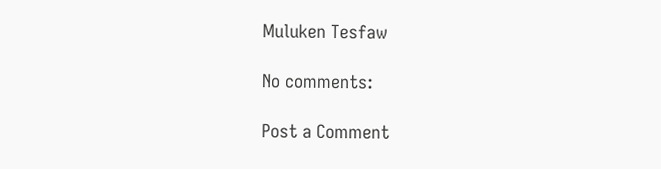Muluken Tesfaw

No comments:

Post a Comment